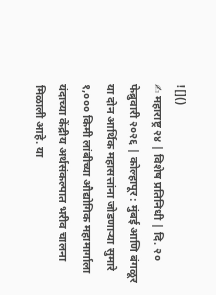![]()
✍ महाराष्ट्र २४ | विशेष प्रतिनिधी | दि. २० फेब्रुवारी २०२६ | कोल्हापूर : मुंबई आणि बंगळूर या दोन आर्थिक महासत्तांना जोडणाऱ्या सुमारे १,००० किमी लांबीच्या औद्योगिक महामार्गाला यंदाच्या केंद्रीय अर्थसंकल्पात भरीव चालना मिळाली आहे. या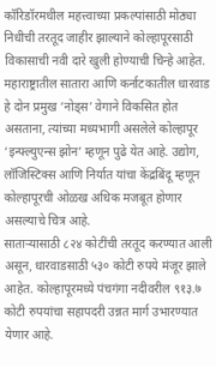कॉरिडॉरमधील महत्त्वाच्या प्रकल्पांसाठी मोठ्या निधीची तरतूद जाहीर झाल्याने कोल्हापूरसाठी विकासाची नवी दारे खुली होण्याची चिन्हे आहेत. महाराष्ट्रातील सातारा आणि कर्नाटकातील धारवाड हे दोन प्रमुख ‘नोड्स’ वेगाने विकसित होत असताना, त्यांच्या मध्यभागी असलेले कोल्हापूर ‘इन्फ्ल्युएन्स झोन’ म्हणून पुढे येत आहे. उद्योग, लॉजिस्टिक्स आणि निर्यात यांचा केंद्रबिंदू म्हणून कोल्हापूरची ओळख अधिक मजबूत होणार असल्याचे चित्र आहे.
साताऱ्यासाठी ८२४ कोटींची तरतूद करण्यात आली असून, धारवाडसाठी ५३० कोटी रुपये मंजूर झाले आहेत. कोल्हापूरमध्ये पंचगंगा नदीवरील ९१३.७ कोटी रुपयांचा सहापदरी उन्नत मार्ग उभारण्यात येणार आहे.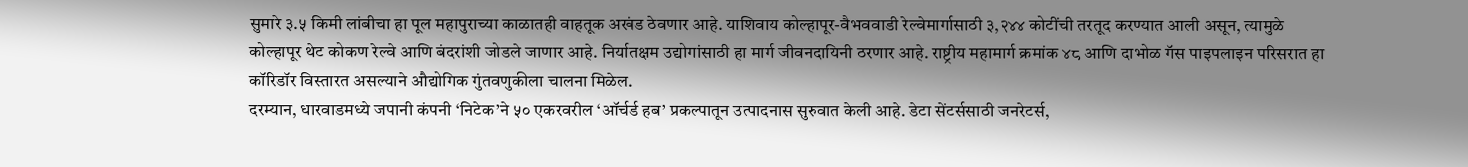सुमारे ३.५ किमी लांबीचा हा पूल महापुराच्या काळातही वाहतूक अखंड ठेवणार आहे. याशिवाय कोल्हापूर-वैभववाडी रेल्वेमार्गासाठी ३,२४४ कोटींची तरतूद करण्यात आली असून, त्यामुळे कोल्हापूर थेट कोकण रेल्वे आणि बंदरांशी जोडले जाणार आहे. निर्यातक्षम उद्योगांसाठी हा मार्ग जीवनदायिनी ठरणार आहे. राष्ट्रीय महामार्ग क्रमांक ४८ आणि दाभोळ गॅस पाइपलाइन परिसरात हा कॉरिडॉर विस्तारत असल्याने औद्योगिक गुंतवणुकीला चालना मिळेल.
दरम्यान, धारवाडमध्ये जपानी कंपनी ‘निटेक’ने ५० एकरवरील ‘ऑर्चर्ड हब’ प्रकल्पातून उत्पादनास सुरुवात केली आहे. डेटा सेंटर्ससाठी जनरेटर्स,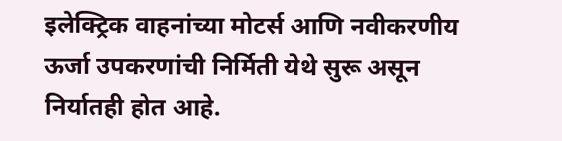इलेक्ट्रिक वाहनांच्या मोटर्स आणि नवीकरणीय ऊर्जा उपकरणांची निर्मिती येथे सुरू असून निर्यातही होत आहे.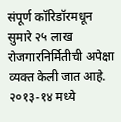संपूर्ण कॉरिडॉरमधून सुमारे २५ लाख रोजगारनिर्मितीची अपेक्षा व्यक्त केली जात आहे. २०१३-१४ मध्ये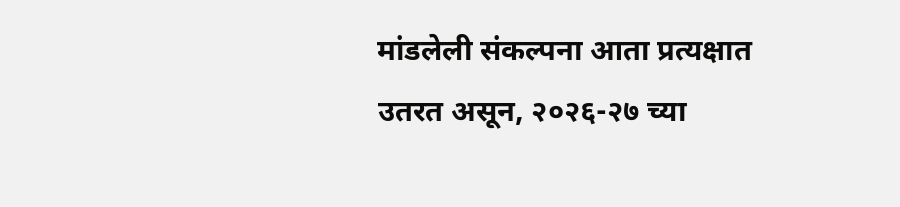मांडलेली संकल्पना आता प्रत्यक्षात उतरत असून, २०२६-२७ च्या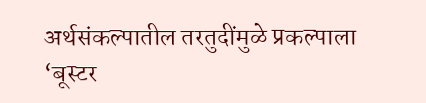अर्थसंकल्पातील तरतुदींमुळे प्रकल्पाला ‘बूस्टर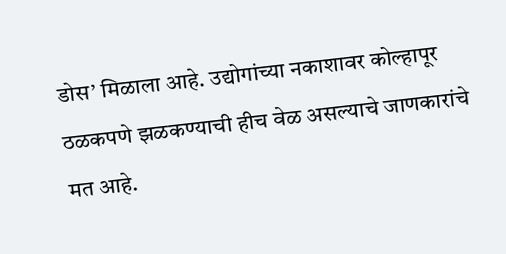डोस’ मिळाला आहे. उद्योगांच्या नकाशावर कोल्हापूर ठळकपणे झळकण्याची हीच वेळ असल्याचे जाणकारांचे मत आहे.